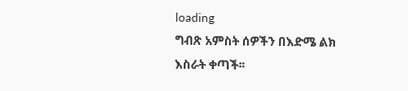loading
ግብጽ አምስት ሰዎችን በእድሜ ልክ እስራት ቀጣች፡፡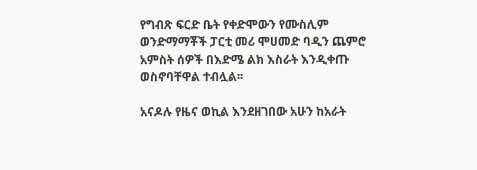የግብጽ ፍርድ ቤት የቀድሞውን የሙስሊም ወንድማማቾች ፓርቲ መሪ ሞሀመድ ባዲን ጨምሮ አምስት ሰዎች በእድሜ ልክ እስራት እንዲቀጡ ወስኖባቸዋል ተብሏል፡፡

አናዶሉ የዜና ወኪል እንደዘገበው አሁን ከአራት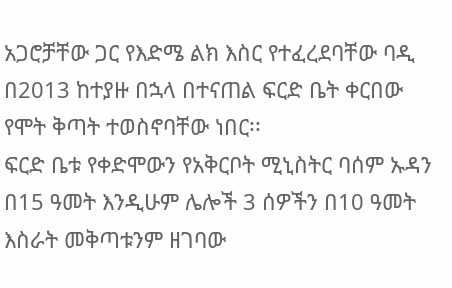አጋሮቻቸው ጋር የእድሜ ልክ እስር የተፈረደባቸው ባዲ በ2013 ከተያዙ በኋላ በተናጠል ፍርድ ቤት ቀርበው የሞት ቅጣት ተወስኖባቸው ነበር፡፡
ፍርድ ቤቱ የቀድሞውን የአቅርቦት ሚኒስትር ባሰም ኡዳን በ15 ዓመት እንዲሁም ሌሎች 3 ሰዎችን በ10 ዓመት እስራት መቅጣቱንም ዘገባው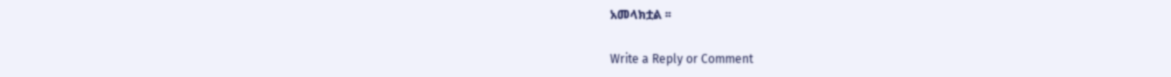አመላክቷል ፡፡

Write a Reply or Comment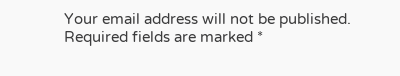Your email address will not be published. Required fields are marked *